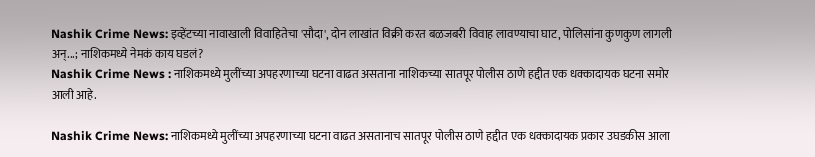Nashik Crime News: इव्हेंटच्या नावाखाली विवाहितेचा 'सौदा', दोन लाखांत विक्री करत बळजबरी विवाह लावण्याचा घाट, पोलिसांना कुणकुण लागली अन्...; नाशिकमध्ये नेमकं काय घडलं?
Nashik Crime News : नाशिकमध्ये मुलींच्या अपहरणाच्या घटना वाढत असताना नाशिकच्या सातपूर पोलीस ठाणे हद्दीत एक धक्कादायक घटना समोर आली आहे.

Nashik Crime News: नाशिकमध्ये मुलींच्या अपहरणाच्या घटना वाढत असतानाच सातपूर पोलीस ठाणे हद्दीत एक धक्कादायक प्रकार उघडकीस आला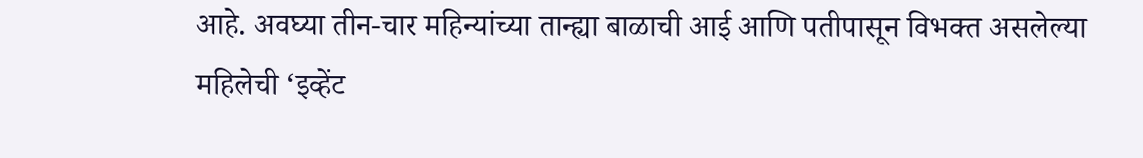आहे. अवघ्या तीन-चार महिन्यांच्या तान्ह्या बाळाची आई आणि पतीपासून विभक्त असलेल्या महिलेची ‘इव्हेंट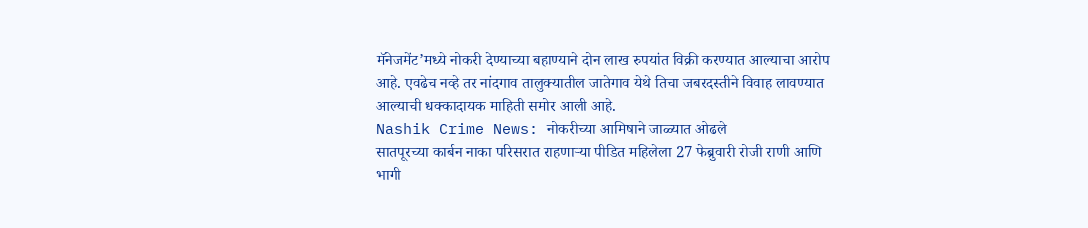मॅनेजमेंट’मध्ये नोकरी देण्याच्या बहाण्याने दोन लाख रुपयांत विक्री करण्यात आल्याचा आरोप आहे. एवढेच नव्हे तर नांदगाव तालुक्यातील जातेगाव येथे तिचा जबरदस्तीने विवाह लावण्यात आल्याची धक्कादायक माहिती समोर आली आहे.
Nashik Crime News: नोकरीच्या आमिषाने जाळ्यात ओढले
सातपूरच्या कार्बन नाका परिसरात राहणाऱ्या पीडित महिलेला 27 फेब्रुवारी रोजी राणी आणि भागी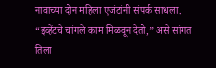नावाच्या दोन महिला एजंटांनी संपर्क साधला. “इव्हेंटचे चांगले काम मिळवून देतो,” असे सांगत तिला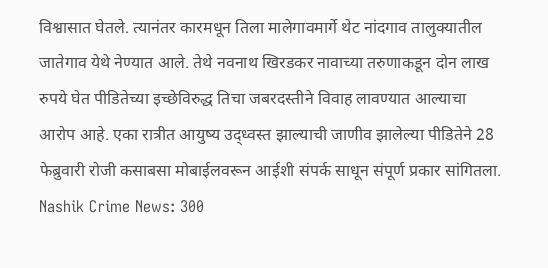विश्वासात घेतले. त्यानंतर कारमधून तिला मालेगावमार्गे थेट नांदगाव तालुक्यातील जातेगाव येथे नेण्यात आले. तेथे नवनाथ खिरडकर नावाच्या तरुणाकडून दोन लाख रुपये घेत पीडितेच्या इच्छेविरुद्ध तिचा जबरदस्तीने विवाह लावण्यात आल्याचा आरोप आहे. एका रात्रीत आयुष्य उद्ध्वस्त झाल्याची जाणीव झालेल्या पीडितेने 28 फेब्रुवारी रोजी कसाबसा मोबाईलवरून आईशी संपर्क साधून संपूर्ण प्रकार सांगितला.
Nashik Crime News: 300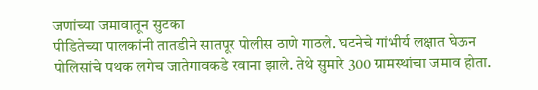जणांच्या जमावातून सुटका
पीडितेच्या पालकांनी तातडीने सातपूर पोलीस ठाणे गाठले. घटनेचे गांभीर्य लक्षात घेऊन पोलिसांचे पथक लगेच जातेगावकडे रवाना झाले. तेथे सुमारे 300 ग्रामस्थांचा जमाव होता.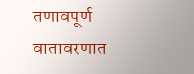तणावपूर्ण वातावरणात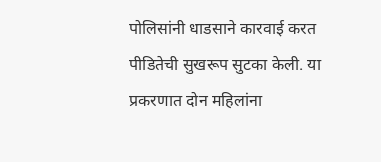पोलिसांनी धाडसाने कारवाई करत पीडितेची सुखरूप सुटका केली. या प्रकरणात दोन महिलांना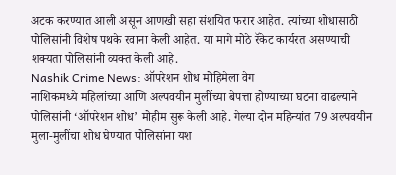अटक करण्यात आली असून आणखी सहा संशयित फरार आहेत. त्यांच्या शोधासाठी पोलिसांनी विशेष पथके रवाना केली आहेत. या मागे मोठे रॅकेट कार्यरत असण्याची शक्यता पोलिसांनी व्यक्त केली आहे.
Nashik Crime News: ऑपरेशन शोध मोहिमेला वेग
नाशिकमध्ये महिलांच्या आणि अल्पवयीन मुलींच्या बेपत्ता होण्याच्या घटना वाढल्याने पोलिसांनी ‘ऑपरेशन शोध’ मोहीम सुरू केली आहे. गेल्या दोन महिन्यांत 79 अल्पवयीन मुला-मुलींचा शोध घेण्यात पोलिसांना यश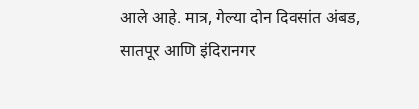आले आहे. मात्र, गेल्या दोन दिवसांत अंबड, सातपूर आणि इंदिरानगर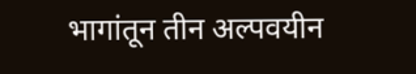भागांतून तीन अल्पवयीन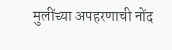मुलींच्या अपहरणाची नोंद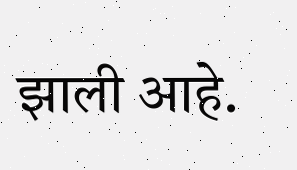झाली आहे.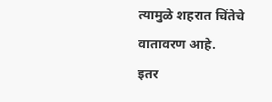त्यामुळे शहरात चिंतेचे वातावरण आहे.
इतर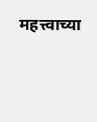महत्त्वाच्या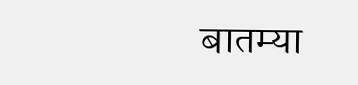बातम्या